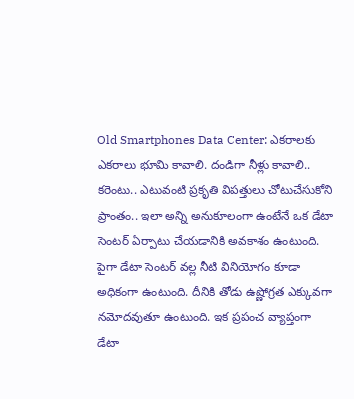Old Smartphones Data Center: ఎకరాలకు ఎకరాలు భూమి కావాలి. దండిగా నీళ్లు కావాలి.. కరెంటు.. ఎటువంటి ప్రకృతి విపత్తులు చోటుచేసుకోని ప్రాంతం.. ఇలా అన్ని అనుకూలంగా ఉంటేనే ఒక డేటా సెంటర్ ఏర్పాటు చేయడానికి అవకాశం ఉంటుంది. పైగా డేటా సెంటర్ వల్ల నీటి వినియోగం కూడా అధికంగా ఉంటుంది. దీనికి తోడు ఉష్ణోగ్రత ఎక్కువగా నమోదవుతూ ఉంటుంది. ఇక ప్రపంచ వ్యాప్తంగా డేటా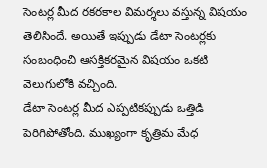సెంటర్ల మీద రకరకాల విమర్శలు వస్తున్న విషయం తెలిసిందే. అయితే ఇప్పుడు డేటా సెంటర్లకు సంబంధించి ఆసక్తికరమైన విషయం ఒకటి వెలుగులోకి వచ్చింది.
డేటా సెంటర్ల మీద ఎప్పటికప్పుడు ఒత్తిడి పెరిగిపోతోంది. ముఖ్యంగా కృత్రిమ మేధ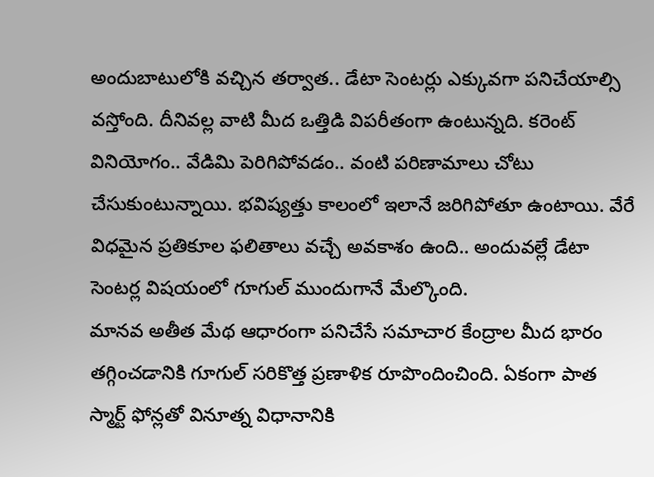అందుబాటులోకి వచ్చిన తర్వాత.. డేటా సెంటర్లు ఎక్కువగా పనిచేయాల్సి వస్తోంది. దీనివల్ల వాటి మీద ఒత్తిడి విపరీతంగా ఉంటున్నది. కరెంట్ వినియోగం.. వేడిమి పెరిగిపోవడం.. వంటి పరిణామాలు చోటు చేసుకుంటున్నాయి. భవిష్యత్తు కాలంలో ఇలానే జరిగిపోతూ ఉంటాయి. వేరే విధమైన ప్రతికూల ఫలితాలు వచ్చే అవకాశం ఉంది.. అందువల్లే డేటా సెంటర్ల విషయంలో గూగుల్ ముందుగానే మేల్కొంది.
మానవ అతీత మేథ ఆధారంగా పనిచేసే సమాచార కేంద్రాల మీద భారం తగ్గించడానికి గూగుల్ సరికొత్త ప్రణాళిక రూపొందించింది. ఏకంగా పాత స్మార్ట్ ఫోన్లతో వినూత్న విధానానికి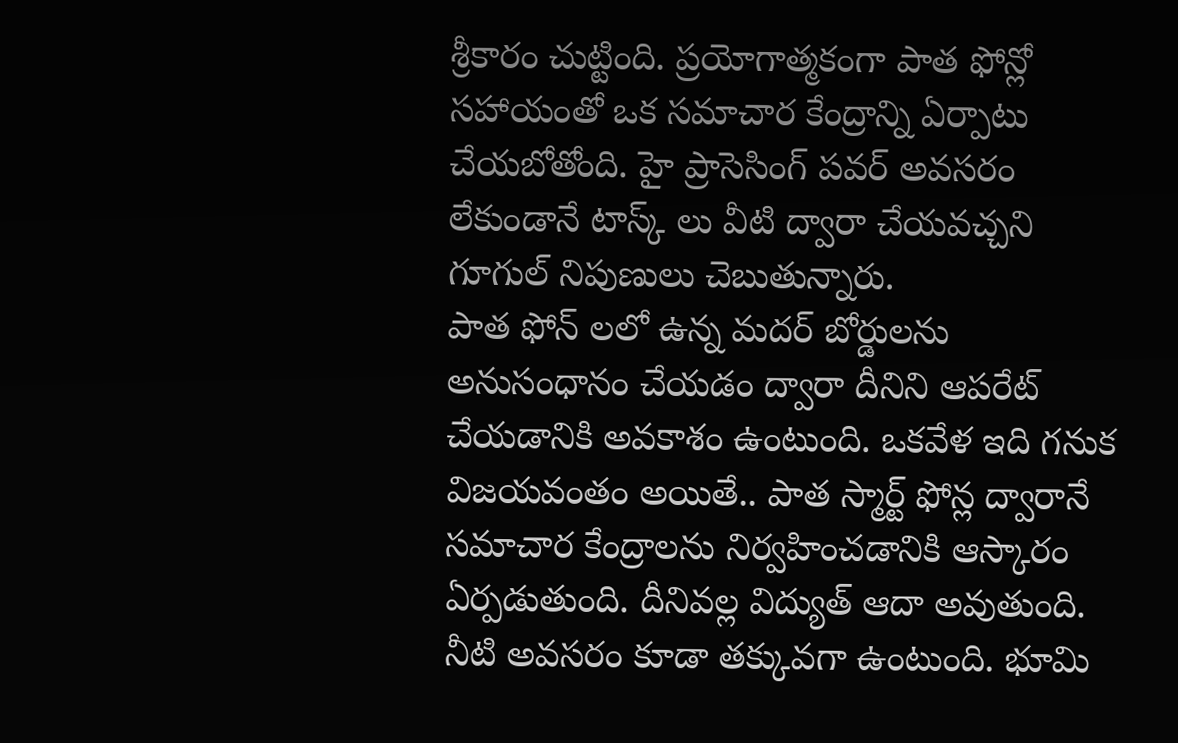శ్రీకారం చుట్టింది. ప్రయోగాత్మకంగా పాత ఫోన్లో సహాయంతో ఒక సమాచార కేంద్రాన్ని ఏర్పాటు చేయబోతోంది. హై ప్రాసెసింగ్ పవర్ అవసరం లేకుండానే టాస్క్ లు వీటి ద్వారా చేయవచ్చని గూగుల్ నిపుణులు చెబుతున్నారు.
పాత ఫోన్ లలో ఉన్న మదర్ బోర్డులను అనుసంధానం చేయడం ద్వారా దీనిని ఆపరేట్ చేయడానికి అవకాశం ఉంటుంది. ఒకవేళ ఇది గనుక విజయవంతం అయితే.. పాత స్మార్ట్ ఫోన్ల ద్వారానే సమాచార కేంద్రాలను నిర్వహించడానికి ఆస్కారం ఏర్పడుతుంది. దీనివల్ల విద్యుత్ ఆదా అవుతుంది. నీటి అవసరం కూడా తక్కువగా ఉంటుంది. భూమి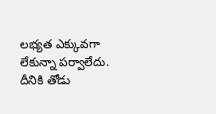లభ్యత ఎక్కువగా లేకున్నా పర్వాలేదు. దీనికి తోడు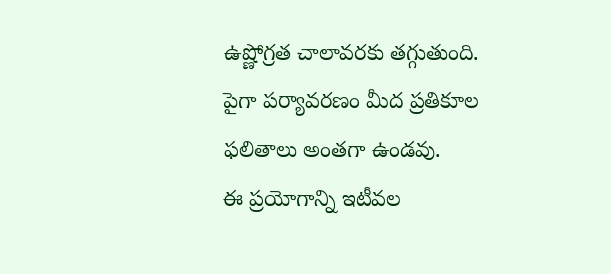ఉష్ణోగ్రత చాలావరకు తగ్గుతుంది. పైగా పర్యావరణం మీద ప్రతికూల ఫలితాలు అంతగా ఉండవు.
ఈ ప్రయోగాన్ని ఇటీవల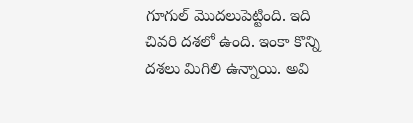గూగుల్ మొదలుపెట్టింది. ఇది చివరి దశలో ఉంది. ఇంకా కొన్ని దశలు మిగిలి ఉన్నాయి. అవి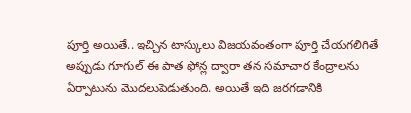పూర్తి అయితే.. ఇచ్చిన టాస్కులు విజయవంతంగా పూర్తి చేయగలిగితే అప్పుడు గూగుల్ ఈ పాత ఫోన్ల ద్వారా తన సమాచార కేంద్రాలను ఏర్పాటును మొదలుపెడుతుంది. అయితే ఇది జరగడానికి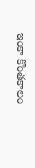ఇంకా కొంతకాలం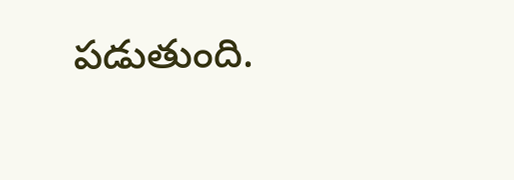పడుతుంది.